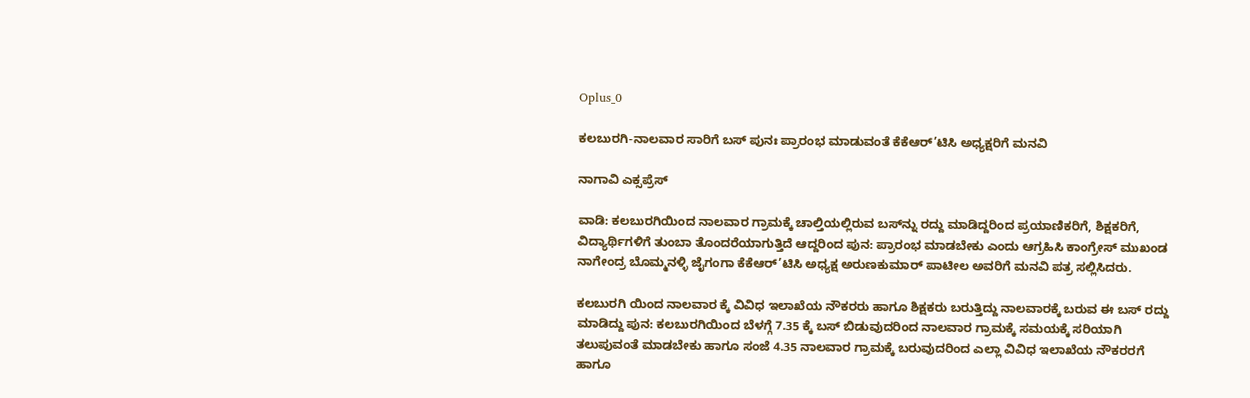Oplus_0

ಕಲಬುರಗಿ-ನಾಲವಾರ ಸಾರಿಗೆ ಬಸ್ ಪುನಃ ಪ್ರಾರಂಭ ಮಾಡುವಂತೆ ಕೆಕೆಆರ್’ಟಿಸಿ ಅಧ್ಯಕ್ಷರಿಗೆ ಮನವಿ

ನಾಗಾವಿ ಎಕ್ಸಪ್ರೆಸ್

ವಾಡಿ: ಕಲಬುರಗಿಯಿಂದ ನಾಲವಾರ ಗ್ರಾಮಕ್ಕೆ ಚಾಲ್ತಿಯಲ್ಲಿರುವ ಬಸ್‌ನ್ನು ರದ್ದು ಮಾಡಿದ್ದರಿಂದ ಪ್ರಯಾಣಿಕರಿಗೆ, ಶಿಕ್ಷಕರಿಗೆ, ವಿದ್ಯಾರ್ಥಿಗಳಿಗೆ ತುಂಬಾ ತೊಂದರೆಯಾಗುತ್ತಿದೆ ಆದ್ದರಿಂದ ಪುನ: ಪ್ರಾರಂಭ ಮಾಡಬೇಕು ಎಂದು ಆಗ್ರಹಿಸಿ ಕಾಂಗ್ರೇಸ್ ಮುಖಂಡ ನಾಗೇಂದ್ರ ಬೊಮ್ಮನಳ್ಳಿ ಜೈಗಂಗಾ ಕೆಕೆಆರ್’ಟಿಸಿ ಅಧ್ಯಕ್ಷ ಅರುಣಕುಮಾರ್ ಪಾಟೀಲ ಅವರಿಗೆ ಮನವಿ ಪತ್ರ ಸಲ್ಲಿಸಿದರು.

ಕಲಬುರಗಿ ಯಿಂದ ನಾಲವಾರ ಕ್ಕೆ ವಿವಿಧ ಇಲಾಖೆಯ ನೌಕರರು ಹಾಗೂ ಶಿಕ್ಷಕರು ಬರುತ್ತಿದ್ದು ನಾಲವಾರಕ್ಕೆ ಬರುವ ಈ ಬಸ್ ರದ್ದು ಮಾಡಿದ್ದು ಪುನ: ಕಲಬುರಗಿಯಿಂದ ಬೆಳಗ್ಗೆ 7.35 ಕ್ಕೆ ಬಸ್ ಬಿಡುವುದರಿಂದ ನಾಲವಾರ ಗ್ರಾಮಕ್ಕೆ ಸಮಯಕ್ಕೆ ಸರಿಯಾಗಿ ತಲುಪುವಂತೆ ಮಾಡಬೇಕು ಹಾಗೂ ಸಂಜೆ 4.35 ನಾಲವಾರ ಗ್ರಾಮಕ್ಕೆ ಬರುವುದರಿಂದ ಎಲ್ಲಾ ವಿವಿಧ ಇಲಾಖೆಯ ನೌಕರರಗೆ ಹಾಗೂ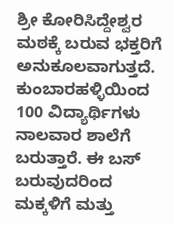ಶ್ರೀ ಕೋರಿಸಿದ್ದೇಶ್ವರ ಮಠಕ್ಕೆ ಬರುವ ಭಕ್ತರಿಗೆ ಅನುಕೂಲವಾಗುತ್ತದೆ. ಕುಂಬಾರಹಳ್ಳಿಯಿಂದ 100 ವಿದ್ಯಾರ್ಥಿಗಳು ನಾಲವಾರ ಶಾಲೆಗೆ ಬರುತ್ತಾರೆ. ಈ ಬಸ್ ಬರುವುದರಿಂದ ಮಕ್ಕಳಿಗೆ ಮತ್ತು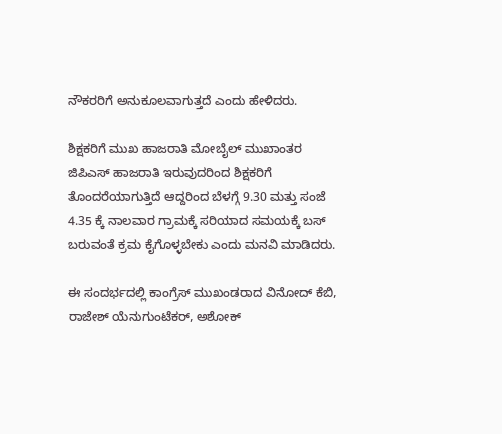ನೌಕರರಿಗೆ ಅನುಕೂಲವಾಗುತ್ತದೆ ಎಂದು ಹೇಳಿದರು.

ಶಿಕ್ಷಕರಿಗೆ ಮುಖ ಹಾಜರಾತಿ ಮೋಬೈಲ್ ಮುಖಾಂತರ ಜಿಪಿಎಸ್ ಹಾಜರಾತಿ ಇರುವುದರಿಂದ ಶಿಕ್ಷಕರಿಗೆ ತೊಂದರೆಯಾಗುತ್ತಿದೆ ಆದ್ದರಿಂದ ಬೆಳಗ್ಗೆ 9.30 ಮತ್ತು ಸಂಜೆ 4.35 ಕ್ಕೆ ನಾಲವಾರ ಗ್ರಾಮಕ್ಕೆ ಸರಿಯಾದ ಸಮಯಕ್ಕೆ ಬಸ್ ಬರುವಂತೆ ಕ್ರಮ ಕೈಗೊಳ್ಳಬೇಕು ಎಂದು ಮನವಿ ಮಾಡಿದರು.

ಈ ಸಂದರ್ಭದಲ್ಲಿ ಕಾಂಗ್ರೆಸ್ ಮುಖಂಡರಾದ ವಿನೋದ್ ಕೆಬಿ, ರಾಜೇಶ್ ಯೆನುಗುಂಟೆಕರ್, ಅಶೋಕ್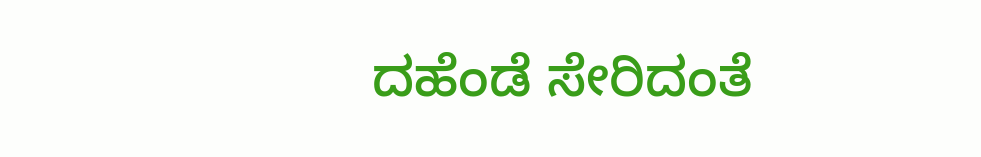ದಹೆಂಡೆ ಸೇರಿದಂತೆ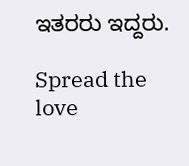ಇತರರು ಇದ್ದರು.

Spread the love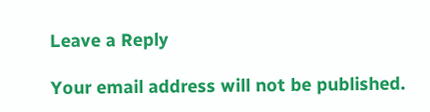Leave a Reply

Your email address will not be published.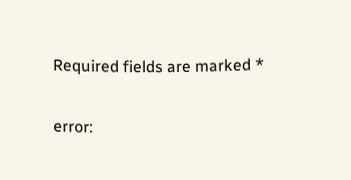Required fields are marked *

error: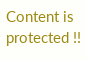Content is protected !!